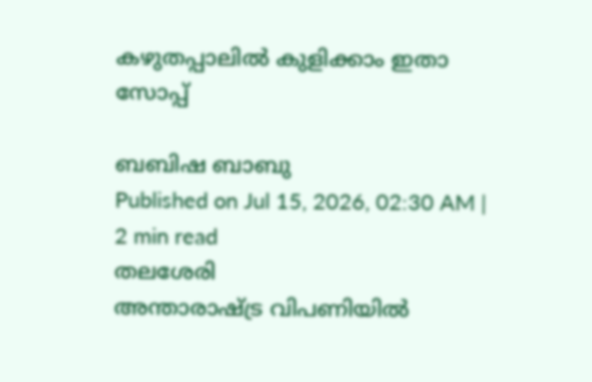കഴുതപ്പാലിൽ കുളിക്കാം ഇതാ സോപ്പ്

ബബിഷ ബാബു
Published on Jul 15, 2026, 02:30 AM | 2 min read
തലശേരി
അന്താരാഷ്ട്ര വിപണിയിൽ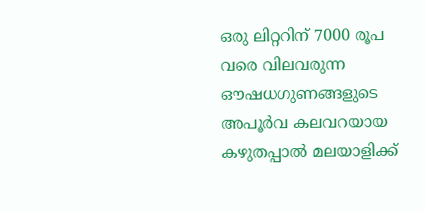ഒരു ലിറ്ററിന് 7000 രൂപ വരെ വിലവരുന്ന ഔഷധഗുണങ്ങളുടെ അപൂർവ കലവറയായ കഴുതപ്പാൽ മലയാളിക്ക്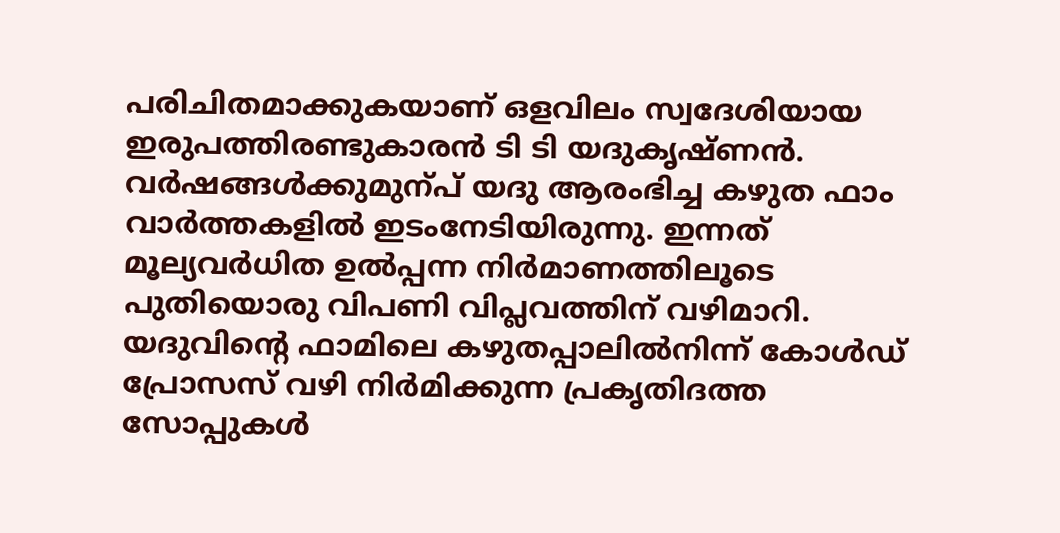പരിചിതമാക്കുകയാണ് ഒളവിലം സ്വദേശിയായ ഇരുപത്തിരണ്ടുകാരൻ ടി ടി യദുകൃഷ്ണൻ. വർഷങ്ങൾക്കുമുന്പ് യദു ആരംഭിച്ച കഴുത ഫാം വാർത്തകളിൽ ഇടംനേടിയിരുന്നു. ഇന്നത് മൂല്യവർധിത ഉൽപ്പന്ന നിർമാണത്തിലൂടെ പുതിയൊരു വിപണി വിപ്ലവത്തിന് വഴിമാറി. യദുവിന്റെ ഫാമിലെ കഴുതപ്പാലിൽനിന്ന് കോൾഡ് പ്രോസസ് വഴി നിർമിക്കുന്ന പ്രകൃതിദത്ത സോപ്പുകൾ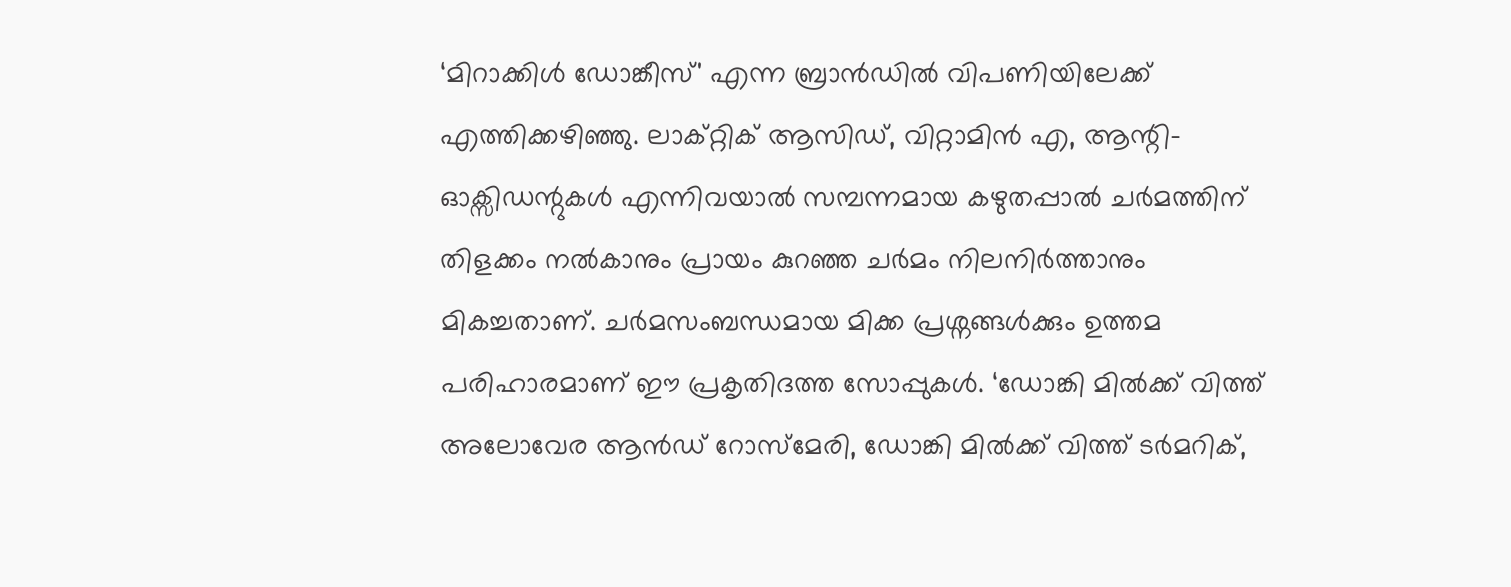‘മിറാക്കിൾ ഡോങ്കീസ്' എന്ന ബ്രാൻഡിൽ വിപണിയിലേക്ക് എത്തിക്കഴിഞ്ഞു. ലാക്റ്റിക് ആസിഡ്, വിറ്റാമിൻ എ, ആന്റി- ഓക്സിഡന്റുകൾ എന്നിവയാൽ സമ്പന്നമായ കഴുതപ്പാൽ ചർമത്തിന് തിളക്കം നൽകാനും പ്രായം കുറഞ്ഞ ചർമം നിലനിർത്താനും മികച്ചതാണ്. ചർമസംബന്ധമായ മിക്ക പ്രശ്നങ്ങൾക്കും ഉത്തമ പരിഹാരമാണ് ഈ പ്രകൃതിദത്ത സോപ്പുകൾ. ‘ഡോങ്കി മിൽക്ക് വിത്ത് അലോവേര ആൻഡ് റോസ്മേരി, ഡോങ്കി മിൽക്ക് വിത്ത് ടർമറിക്,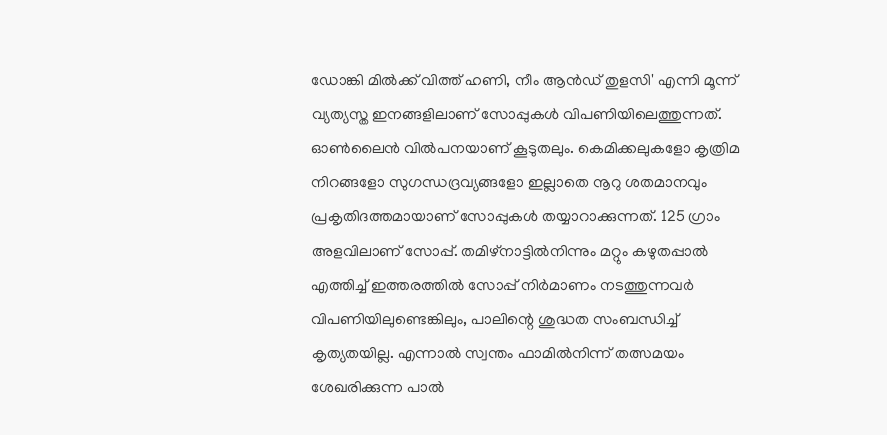ഡോങ്കി മിൽക്ക് വിത്ത് ഹണി, നീം ആൻഡ് തുളസി' എന്നി മൂന്ന് വ്യത്യസ്ത ഇനങ്ങളിലാണ് സോപ്പുകൾ വിപണിയിലെത്തുന്നത്. ഓൺലൈൻ വിൽപനയാണ് കൂടുതലും. കെമിക്കലുകളോ കൃത്രിമ നിറങ്ങളോ സുഗന്ധദ്രവ്യങ്ങളോ ഇല്ലാതെ നൂറു ശതമാനവും പ്രകൃതിദത്തമായാണ് സോപ്പുകൾ തയ്യാറാക്കുന്നത്. 125 ഗ്രാം അളവിലാണ് സോപ്പ്. തമിഴ്നാട്ടിൽനിന്നും മറ്റും കഴുതപ്പാൽ എത്തിച്ച് ഇത്തരത്തിൽ സോപ്പ് നിർമാണം നടത്തുന്നവർ വിപണിയിലുണ്ടെങ്കിലും, പാലിന്റെ ശുദ്ധത സംബന്ധിച്ച് കൃത്യതയില്ല. എന്നാൽ സ്വന്തം ഫാമിൽനിന്ന് തത്സമയം ശേഖരിക്കുന്ന പാൽ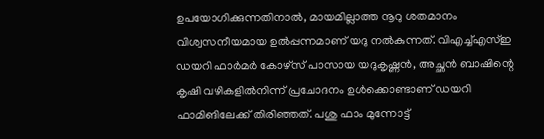ഉപയോഗിക്കുന്നതിനാൽ, മായമില്ലാത്ത നൂറു ശതമാനം വിശ്വസനീയമായ ഉൽപ്പന്നമാണ് യദു നൽകുന്നത്. വിഎച്ച്എസ്ഇ ഡയറി ഫാർമർ കോഴ്സ് പാസായ യദുകൃഷ്ണൻ, അച്ഛൻ ബാഷിന്റെ കൃഷി വഴികളിൽനിന്ന് പ്രചോദനം ഉൾക്കൊണ്ടാണ് ഡയറി ഫാമിങിലേക്ക് തിരിഞ്ഞത്. പശു ഫാം മുന്നോട്ട്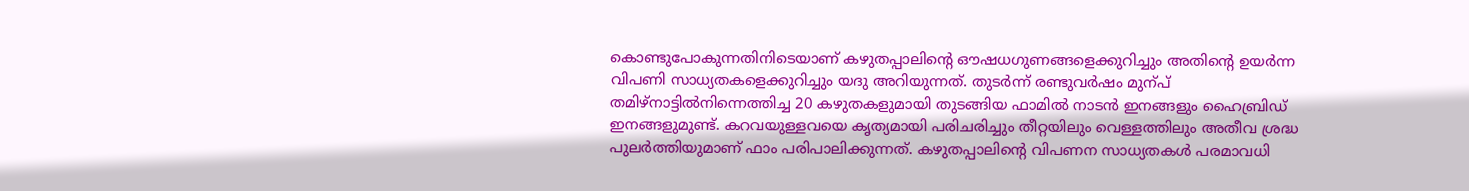കൊണ്ടുപോകുന്നതിനിടെയാണ് കഴുതപ്പാലിന്റെ ഔഷധഗുണങ്ങളെക്കുറിച്ചും അതിന്റെ ഉയർന്ന വിപണി സാധ്യതകളെക്കുറിച്ചും യദു അറിയുന്നത്. തുടർന്ന് രണ്ടുവർഷം മുന്പ് തമിഴ്നാട്ടിൽനിന്നെത്തിച്ച 20 കഴുതകളുമായി തുടങ്ങിയ ഫാമിൽ നാടൻ ഇനങ്ങളും ഹൈബ്രിഡ് ഇനങ്ങളുമുണ്ട്. കറവയുള്ളവയെ കൃത്യമായി പരിചരിച്ചും തീറ്റയിലും വെള്ളത്തിലും അതീവ ശ്രദ്ധ പുലർത്തിയുമാണ് ഫാം പരിപാലിക്കുന്നത്. കഴുതപ്പാലിന്റെ വിപണന സാധ്യതകൾ പരമാവധി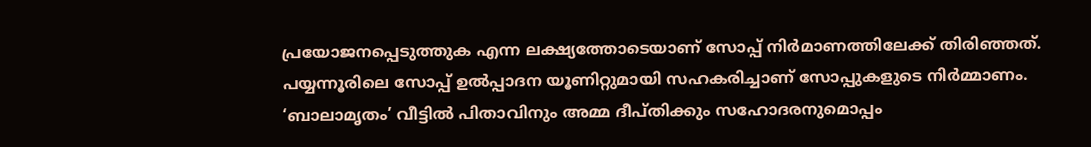പ്രയോജനപ്പെടുത്തുക എന്ന ലക്ഷ്യത്തോടെയാണ് സോപ്പ് നിർമാണത്തിലേക്ക് തിരിഞ്ഞത്. പയ്യന്നൂരിലെ സോപ്പ് ഉൽപ്പാദന യൂണിറ്റുമായി സഹകരിച്ചാണ് സോപ്പുകളുടെ നിർമ്മാണം. ‘ബാലാമൃതം’ വീട്ടിൽ പിതാവിനും അമ്മ ദീപ്തിക്കും സഹോദരനുമൊപ്പം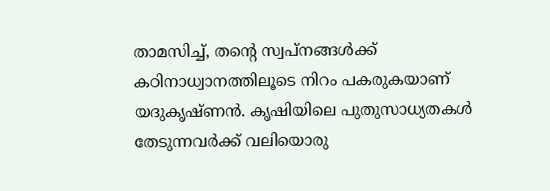താമസിച്ച്, തന്റെ സ്വപ്നങ്ങൾക്ക് കഠിനാധ്വാനത്തിലൂടെ നിറം പകരുകയാണ് യദുകൃഷ്ണൻ. കൃഷിയിലെ പുതുസാധ്യതകൾ തേടുന്നവർക്ക് വലിയൊരു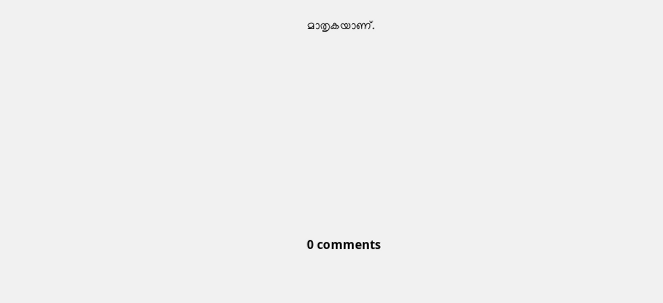മാതൃകയാണ്.










0 comments